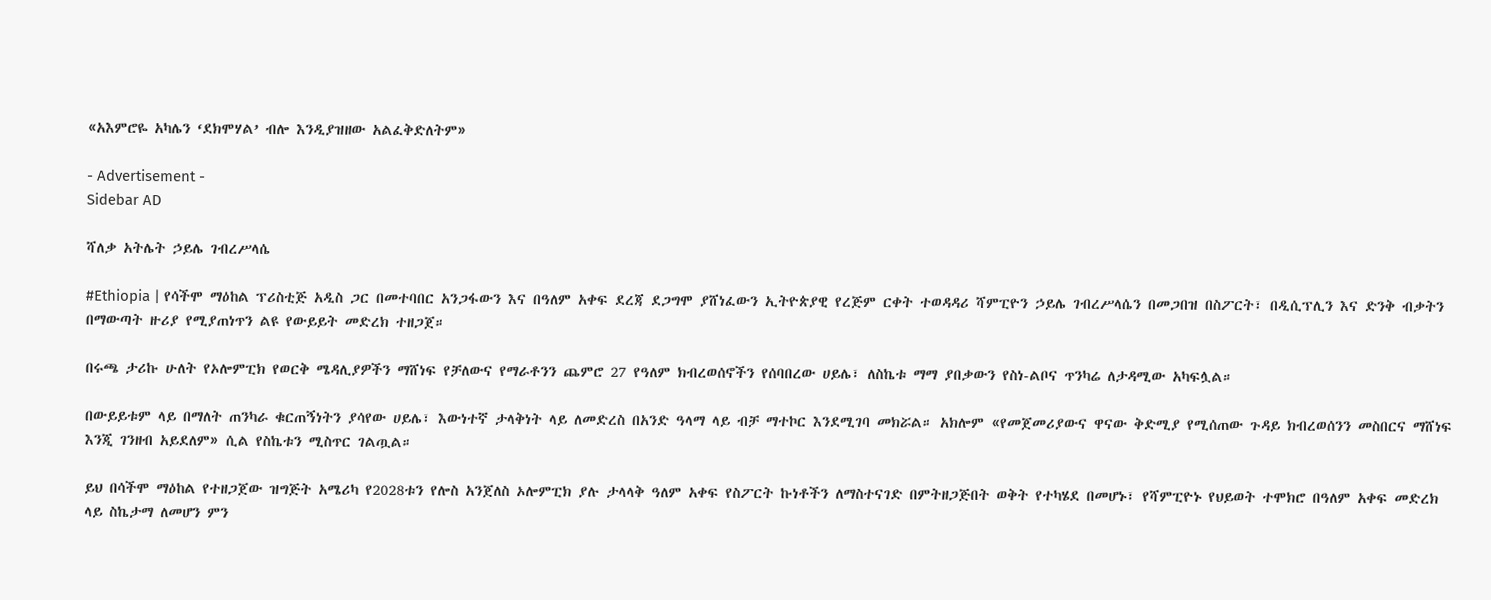«አእምሮዬ አካሌን ‘ደክሞሃል’ ብሎ እንዲያዝዘው አልፈቅድለትም»

- Advertisement -
Sidebar AD

ሻለቃ አትሌት ኃይሌ ገብረሥላሴ

#Ethiopia | የሳችሞ ማዕከል ፕሪስቲጅ አዲስ ጋር በመተባበር አንጋፋውን እና በዓለም አቀፍ ደረጃ ደጋግሞ ያሸነፈውን ኢትዮጵያዊ የረጅም ርቀት ተወዳዳሪ ሻምፒዮን ኃይሌ ገብረሥላሴን በመጋበዝ በስፖርት፣ በዲሲፕሊን እና ድንቅ ብቃትን በማውጣት ዙሪያ የሚያጠነጥን ልዩ የውይይት መድረክ ተዘጋጀ።

በሩጫ ታሪኩ ሁለት የኦሎምፒክ የወርቅ ሜዳሊያዎችን ማሸነፍ የቻለውና የማራቶንን ጨምሮ 27 የዓለም ክብረወሰኖችን የሰባበረው ሀይሌ፣ ለስኬቱ ማማ ያበቃውን የስነ-ልቦና ጥንካሬ ለታዳሚው አካፍሏል።

በውይይቱም ላይ በማለት ጠንካራ ቁርጠኝነትን ያሳየው ሀይሌ፣ እውነተኛ ታላቅነት ላይ ለመድረስ በአንድ ዓላማ ላይ ብቻ ማተኮር እንደሚገባ መክሯል። አክሎም «የመጀመሪያውና ዋናው ቅድሚያ የሚሰጠው ጉዳይ ክብረወሰንን መስበርና ማሸነፍ እንጂ ገንዘብ አይደለም» ሲል የስኬቱን ሚስጥር ገልጧል።

ይህ በሳችሞ ማዕከል የተዘጋጀው ዝግጅት አሜሪካ የ2028ቱን የሎስ አንጀለስ ኦሎምፒክ ያሉ ታላላቅ ዓለም አቀፍ የስፖርት ኩነቶችን ለማስተናገድ በምትዘጋጅበት ወቅት የተካሄደ በመሆኑ፣ የሻምፒዮኑ የህይወት ተሞክሮ በዓለም አቀፍ መድረክ ላይ ስኬታማ ለመሆን ምን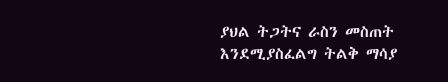ያህል ትጋትና ራስን መስጠት እንደሚያስፈልግ ትልቅ ማሳያ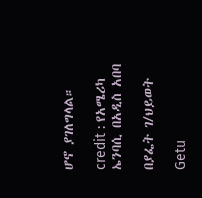ሆኖ ያገለግላል።

credit : የአሜሪካ ኤንባሲ በአዲስ አበባ

በያፌት ገ/ህይወት

Getu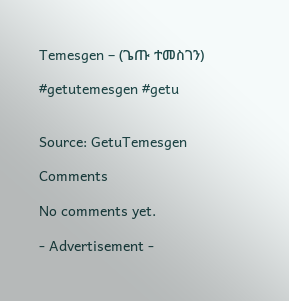Temesgen – (ጌጡ ተመስገን)

#getutemesgen #getu


Source: GetuTemesgen

Comments

No comments yet.

- Advertisement -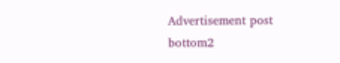Advertisement post bottom2